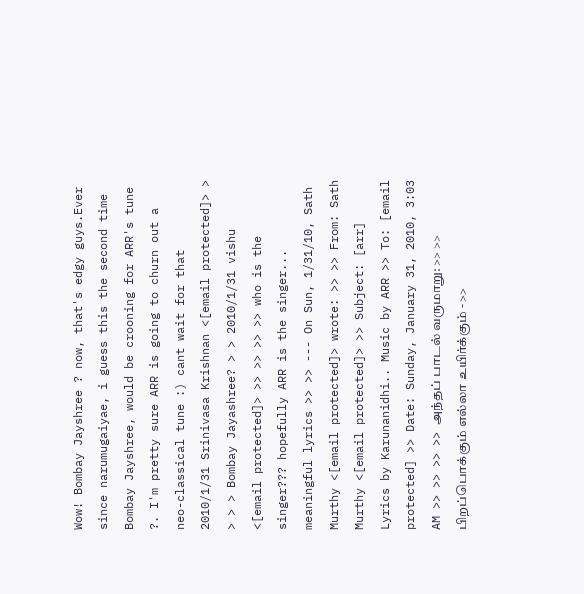Wow! Bombay Jayshree ? now, that's edgy guys.Ever since narumugaiyae, i guess this the second time Bombay Jayshree, would be crooning for ARR's tune ?. I'm pretty sure ARR is going to churn out a neo-classical tune :) cant wait for that
2010/1/31 Srinivasa Krishnan <[email protected]> > > > > Bombay Jayashree? > > 2010/1/31 vishu <[email protected]> >> >> >> >> who is the singer??? hopefully ARR is the singer... meaningful lyrics >> >> --- On Sun, 1/31/10, Sath Murthy <[email protected]> wrote: >> >> From: Sath Murthy <[email protected]> >> Subject: [arr] Lyrics by Karunanidhi.. Music by ARR >> To: [email protected] >> Date: Sunday, January 31, 2010, 3:03 AM >> >> >> >> அந்தப் பாடல் வருமாறு: >> >> பிறப்பொக்கும் எல்லா உயிர்க்கும் - >>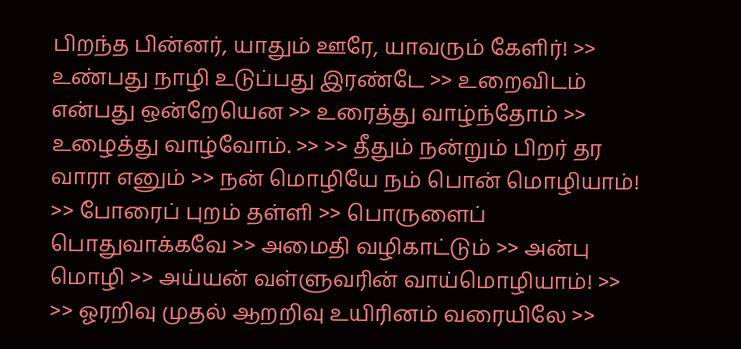பிறந்த பின்னர், யாதும் ஊரே, யாவரும் கேளிர்! >> உண்பது நாழி உடுப்பது இரண்டே >> உறைவிடம் என்பது ஒன்றேயென >> உரைத்து வாழ்ந்தோம் >> உழைத்து வாழ்வோம். >> >> தீதும் நன்றும் பிறர் தர வாரா எனும் >> நன் மொழியே நம் பொன் மொழியாம்! >> போரைப் புறம் தள்ளி >> பொருளைப் பொதுவாக்கவே >> அமைதி வழிகாட்டும் >> அன்பு மொழி >> அய்யன் வள்ளுவரின் வாய்மொழியாம்! >> >> ஓரறிவு முதல் ஆறறிவு உயிரினம் வரையிலே >>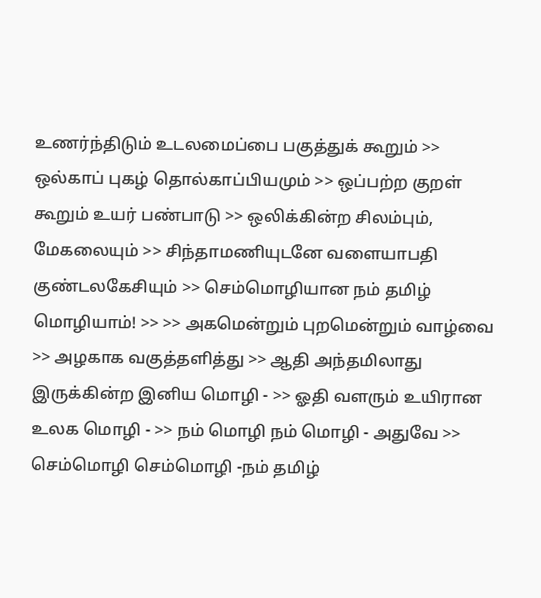உணர்ந்திடும் உடலமைப்பை பகுத்துக் கூறும் >> ஒல்காப் புகழ் தொல்காப்பியமும் >> ஒப்பற்ற குறள் கூறும் உயர் பண்பாடு >> ஒலிக்கின்ற சிலம்பும், மேகலையும் >> சிந்தாமணியுடனே வளையாபதி குண்டலகேசியும் >> செம்மொழியான நம் தமிழ் மொழியாம்! >> >> அகமென்றும் புறமென்றும் வாழ்வை >> அழகாக வகுத்தளித்து >> ஆதி அந்தமிலாது இருக்கின்ற இனிய மொழி - >> ஓதி வளரும் உயிரான உலக மொழி - >> நம் மொழி நம் மொழி - அதுவே >> செம்மொழி செம்மொழி -நம் தமிழ்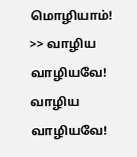மொழியாம்! >> வாழிய வாழியவே! வாழிய வாழியவே!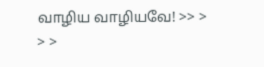வாழிய வாழியவே! >> > > >